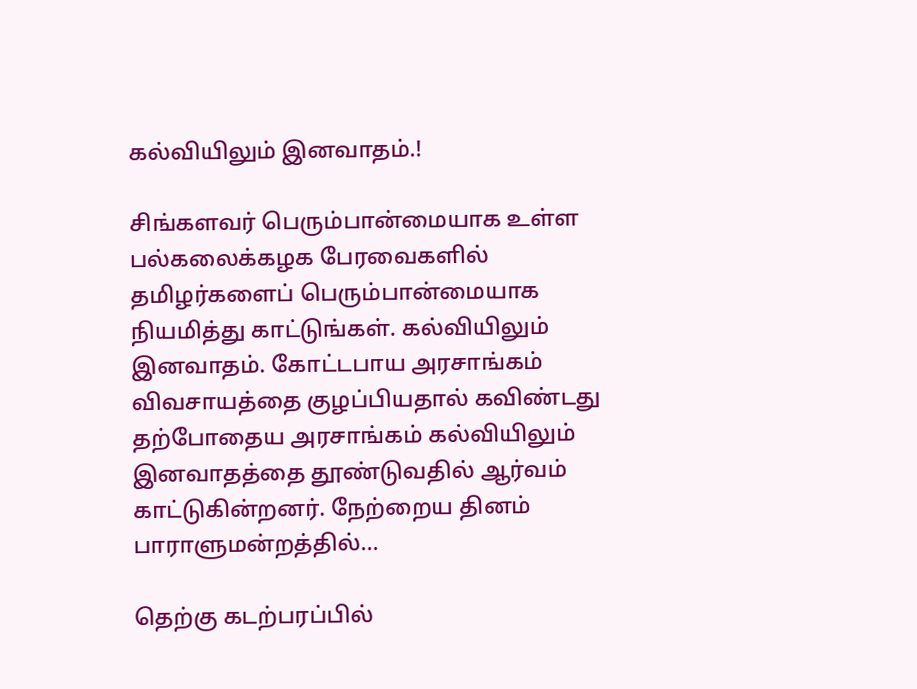கல்வியிலும் இனவாதம்.!

சிங்களவர் பெரும்பான்மையாக உள்ள பல்கலைக்கழக பேரவைகளில் தமிழர்களைப் பெரும்பான்மையாக நியமித்து காட்டுங்கள். கல்வியிலும் இனவாதம். கோட்டபாய அரசாங்கம் விவசாயத்தை குழப்பியதால் கவிண்டது தற்போதைய அரசாங்கம் கல்வியிலும் இனவாதத்தை தூண்டுவதில் ஆர்வம் காட்டுகின்றனர். நேற்றைய தினம் பாராளுமன்றத்தில்...

தெற்கு கடற்பரப்பில்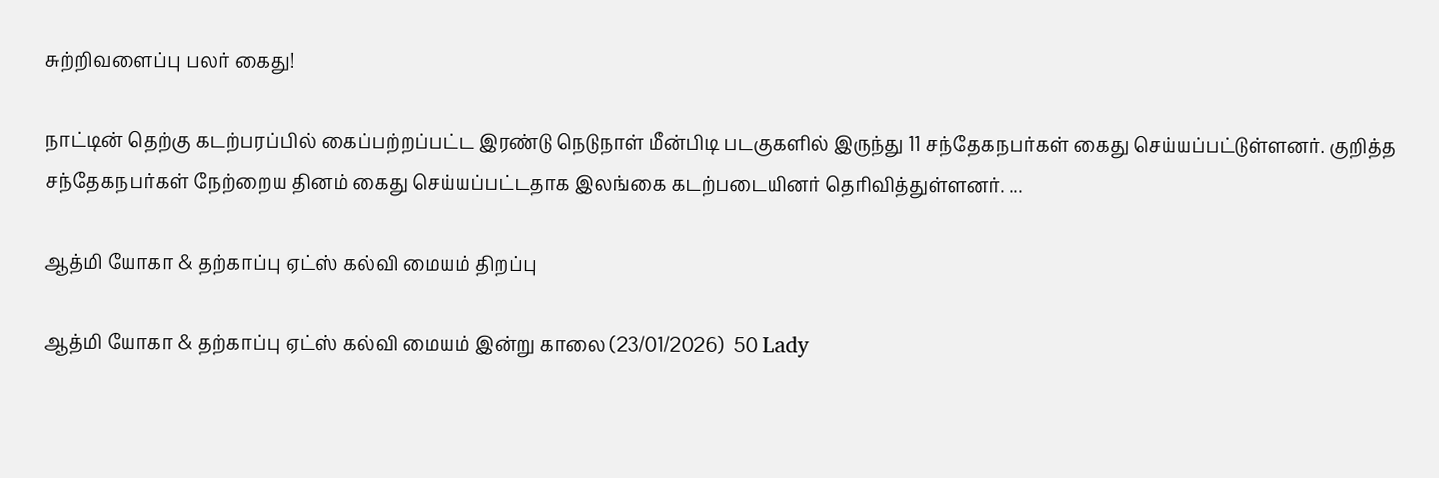சுற்றிவளைப்பு பலர் கைது!

நாட்டின் தெற்கு கடற்பரப்பில் கைப்பற்றப்பட்ட இரண்டு நெடுநாள் மீன்பிடி படகுகளில் இருந்து 11 சந்தேகநபர்கள் கைது செய்யப்பட்டுள்ளனர். குறித்த சந்தேகநபர்கள் நேற்றைய தினம் கைது செய்யப்பட்டதாக இலங்கை கடற்படையினர் தெரிவித்துள்ளனர். ...

ஆத்மி யோகா & தற்காப்பு ஏட்ஸ் கல்வி மையம் திறப்பு

ஆத்மி யோகா & தற்காப்பு ஏட்ஸ் கல்வி மையம் இன்று காலை (23/01/2026)  50 Lady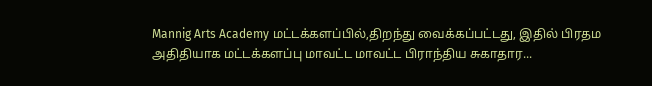Mannig Arts Academy மட்டக்களப்பில்,திறந்து வைக்கப்பட்டது, இதில் பிரதம அதிதியாக மட்டக்களப்பு மாவட்ட மாவட்ட பிராந்திய சுகாதார...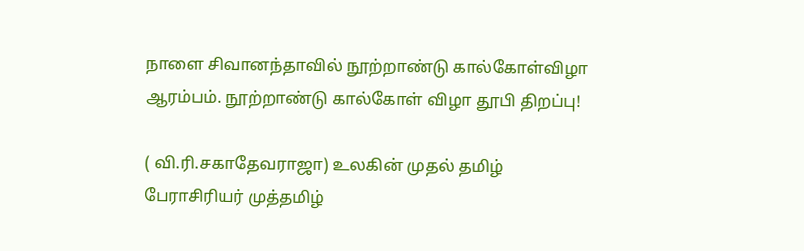நாளை சிவானந்தாவில் நூற்றாண்டு கால்கோள்விழா ஆரம்பம். நூற்றாண்டு கால்கோள் விழா தூபி திறப்பு!

( வி.ரி.சகாதேவராஜா) உலகின் முதல் தமிழ் பேராசிரியர் முத்தமிழ்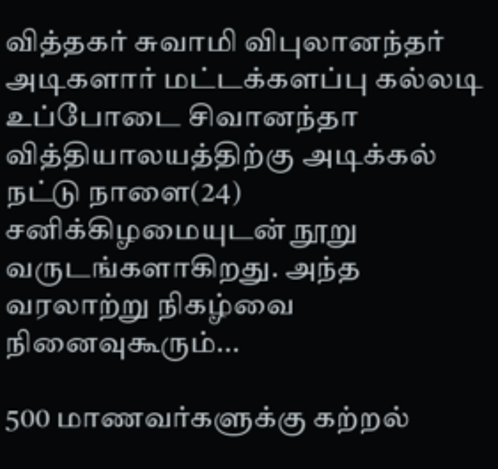வித்தகர் சுவாமி விபுலானந்தர் அடிகளார் மட்டக்களப்பு கல்லடி உப்போடை சிவானந்தா வித்தியாலயத்திற்கு அடிக்கல் நட்டு நாளை(24) சனிக்கிழமையுடன் நூறு வருடங்களாகிறது. அந்த வரலாற்று நிகழ்வை நினைவுகூரும்...

500 மாணவர்களுக்கு கற்றல்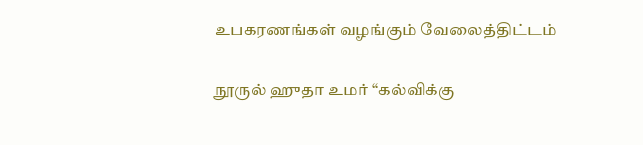உபகரணங்கள் வழங்கும் வேலைத்திட்டம்

நூருல் ஹுதா உமர் “கல்விக்கு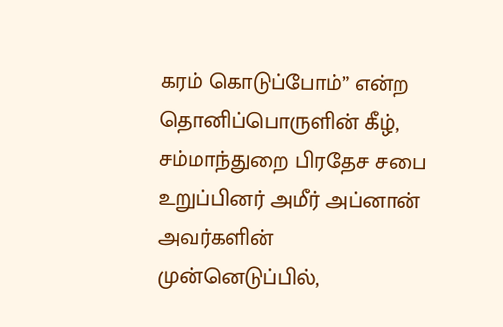கரம் கொடுப்போம்” என்ற தொனிப்பொருளின் கீழ், சம்மாந்துறை பிரதேச சபை உறுப்பினர் அமீர் அப்னான் அவர்களின் முன்னெடுப்பில்,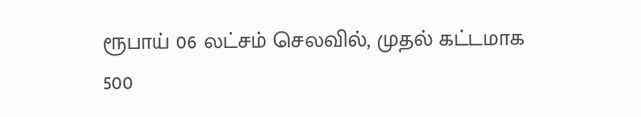ரூபாய் 06 லட்சம் செலவில், முதல் கட்டமாக 500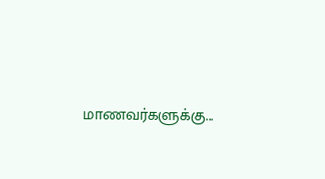மாணவர்களுக்கு...